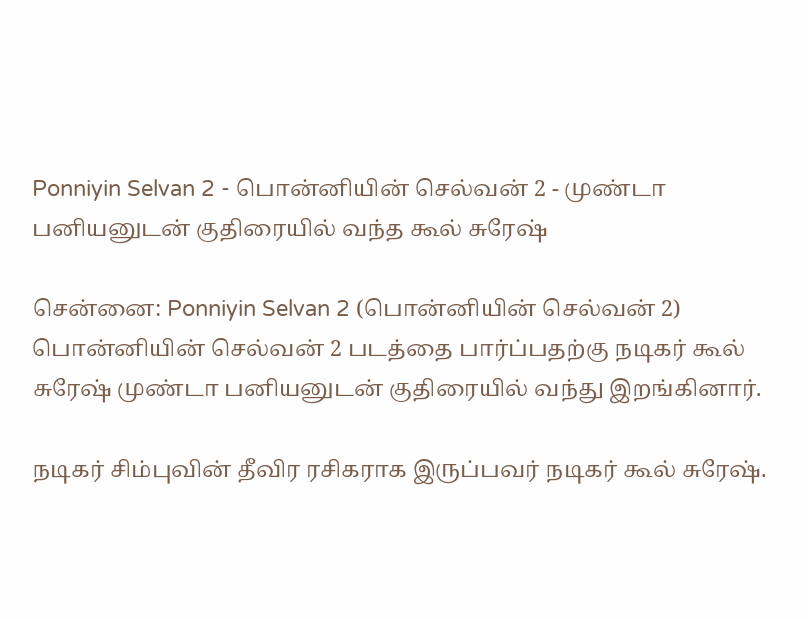Ponniyin Selvan 2 - பொன்னியின் செல்வன் 2 - முண்டா பனியனுடன் குதிரையில் வந்த கூல் சுரேஷ்

சென்னை: Ponniyin Selvan 2 (பொன்னியின் செல்வன் 2) பொன்னியின் செல்வன் 2 படத்தை பார்ப்பதற்கு நடிகர் கூல் சுரேஷ் முண்டா பனியனுடன் குதிரையில் வந்து இறங்கினார்.

நடிகர் சிம்புவின் தீவிர ரசிகராக இருப்பவர் நடிகர் கூல் சுரேஷ்.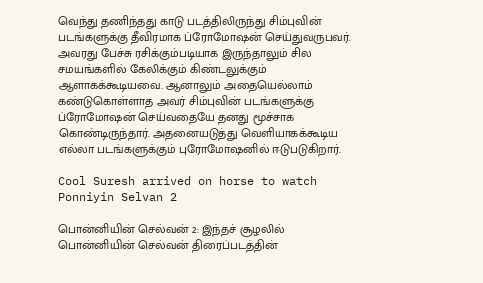வெந்து தணிந்தது காடு படத்திலிருந்து சிம்புவின் படங்களுக்கு தீவிரமாக ப்ரோமோஷன் செய்துவருபவர். அவரது பேச்சு ரசிக்கும்படியாக இருந்தாலும் சில சமயங்களில் கேலிக்கும் கிண்டலுக்கும் ஆளாகக்கூடியவை. ஆனாலும் அதையெல்லாம் கண்டுகொள்ளாத அவர் சிம்புவின் படங்களுக்கு ப்ரோமோஷன் செய்வதையே தனது மூச்சாக கொண்டிருந்தார். அதனையடுத்து வெளியாகக்கூடிய எல்லா படங்களுக்கும் புரோமோஷனில் ஈடுபடுகிறார்.

Cool Suresh arrived on horse to watch Ponniyin Selvan 2

பொன்னியின் செல்வன் 2: இந்தச் சூழலில் பொன்னியின் செல்வன் திரைப்படத்தின்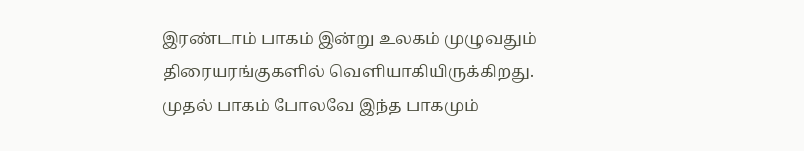இரண்டாம் பாகம் இன்று உலகம் முழுவதும் திரையரங்குகளில் வெளியாகியிருக்கிறது. முதல் பாகம் போலவே இந்த பாகமும்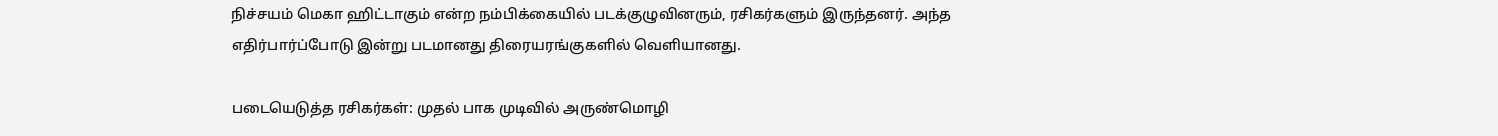நிச்சயம் மெகா ஹிட்டாகும் என்ற நம்பிக்கையில் படக்குழுவினரும், ரசிகர்களும் இருந்தனர். அந்த எதிர்பார்ப்போடு இன்று படமானது திரையரங்குகளில் வெளியானது.

படையெடுத்த ரசிகர்கள்: முதல் பாக முடிவில் அருண்மொழி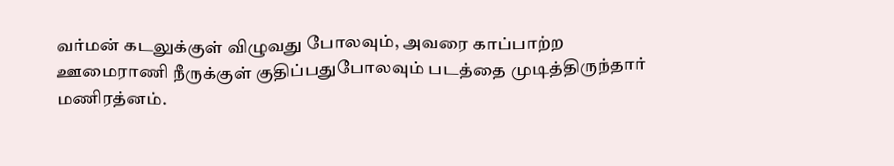வர்மன் கடலுக்குள் விழுவது போலவும், அவரை காப்பாற்ற ஊமைராணி நீருக்குள் குதிப்பதுபோலவும் படத்தை முடித்திருந்தார் மணிரத்னம்.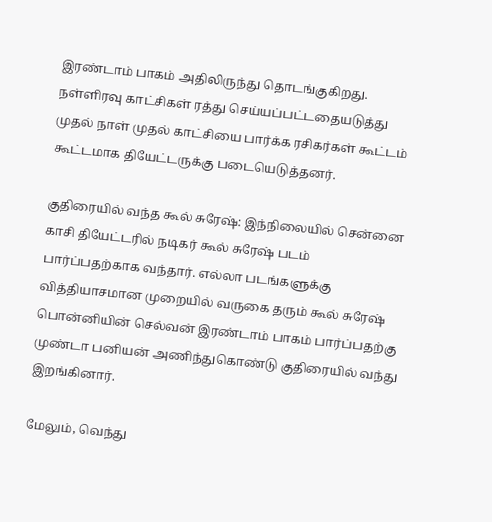இரண்டாம் பாகம் அதிலிருந்து தொடங்குகிறது. நள்ளிரவு காட்சிகள் ரத்து செய்யப்பட்டதையடுத்து முதல் நாள் முதல் காட்சியை பார்க்க ரசிகர்கள் கூட்டம் கூட்டமாக தியேட்டருக்கு படையெடுத்தனர்.

குதிரையில் வந்த கூல் சுரேஷ்: இந்நிலையில் சென்னை காசி தியேட்டரில் நடிகர் கூல் சுரேஷ் படம் பார்ப்பதற்காக வந்தார். எல்லா படங்களுக்கு வித்தியாசமான முறையில் வருகை தரும் கூல் சுரேஷ் பொன்னியின் செல்வன் இரண்டாம் பாகம் பார்ப்பதற்கு முண்டா பனியன் அணிந்துகொண்டு குதிரையில் வந்து இறங்கினார்.

மேலும், வெந்து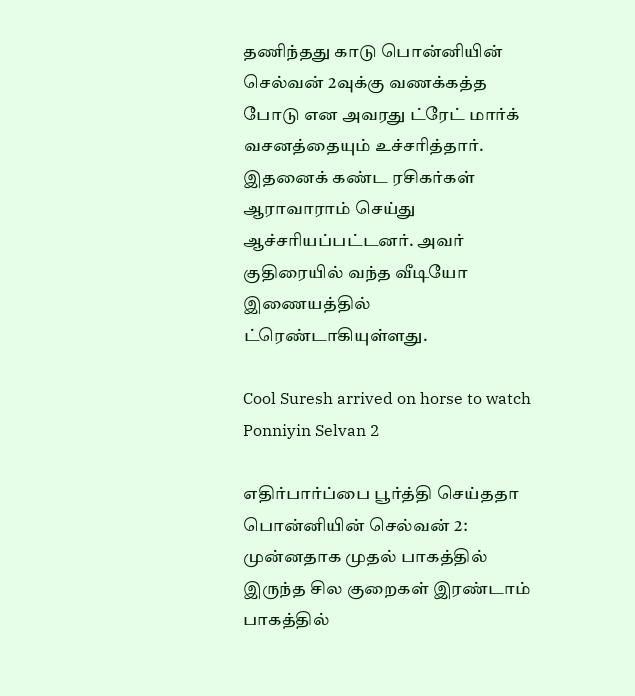தணிந்தது காடு பொன்னியின் செல்வன் 2வுக்கு வணக்கத்த போடு என அவரது ட்ரேட் மார்க் வசனத்தையும் உச்சரித்தார். இதனைக் கண்ட ரசிகர்கள் ஆராவாராம் செய்து ஆச்சரியப்பட்டனர். அவர் குதிரையில் வந்த வீடியோ இணையத்தில் ட்ரெண்டாகியுள்ளது.

Cool Suresh arrived on horse to watch Ponniyin Selvan 2

எதிர்பார்ப்பை பூர்த்தி செய்ததா பொன்னியின் செல்வன் 2: முன்னதாக முதல் பாகத்தில் இருந்த சில குறைகள் இரண்டாம் பாகத்தில்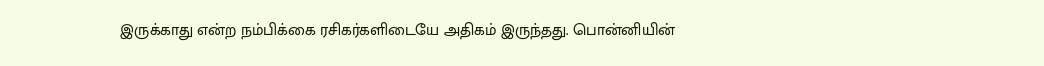இருக்காது என்ற நம்பிக்கை ரசிகர்களிடையே அதிகம் இருந்தது. பொன்னியின்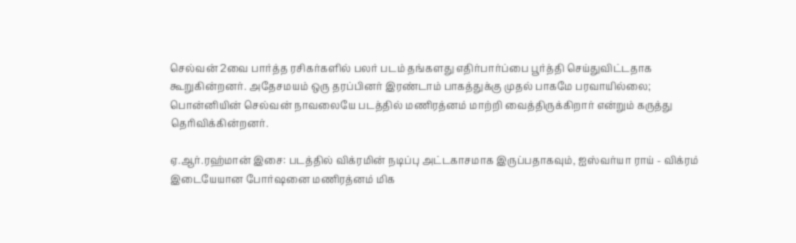செல்வன் 2வை பார்த்த ரசிகர்களில் பலர் படம் தங்களது எதிர்பார்ப்பை பூர்த்தி செய்துவிட்டதாக கூறுகின்றனர். அதேசமயம் ஒரு தரப்பினர் இரண்டாம் பாகத்துக்கு முதல் பாகமே பரவாயில்லை; பொன்னியின் செல்வன் நாவலையே படத்தில் மணிரத்னம் மாற்றி வைத்திருக்கிறார் என்றும் கருத்து தெரிவிக்கின்றனர்.

ஏ.ஆர்.ரஹ்மான் இசை: படத்தில் விக்ரமின் நடிப்பு அட்டகாசமாக இருப்பதாகவும், ஐஸ்வர்யா ராய் - விக்ரம் இடையேயான போர்ஷனை மணிரத்னம் மிக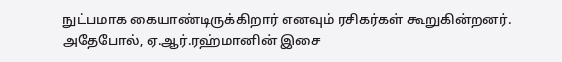நுட்பமாக கையாண்டிருக்கிறார் எனவும் ரசிகர்கள் கூறுகின்றனர். அதேபோல், ஏ.ஆர்.ரஹ்மானின் இசை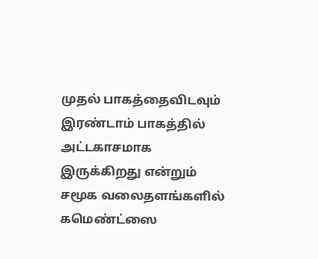முதல் பாகத்தைவிடவும் இரண்டாம் பாகத்தில் அட்டகாசமாக இருக்கிறது என்றும் சமூக வலைதளங்களில் கமெண்ட்ஸை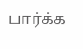பார்க்க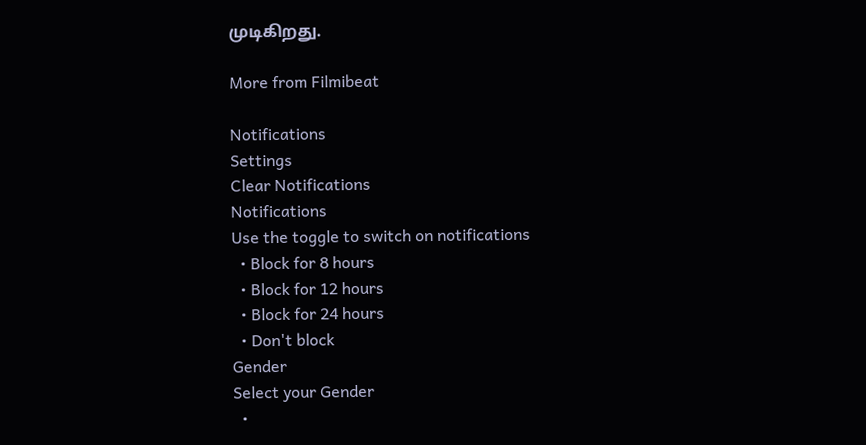முடிகிறது.

More from Filmibeat

Notifications
Settings
Clear Notifications
Notifications
Use the toggle to switch on notifications
  • Block for 8 hours
  • Block for 12 hours
  • Block for 24 hours
  • Don't block
Gender
Select your Gender
  •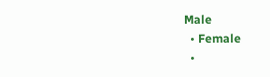Male
  • Female
  •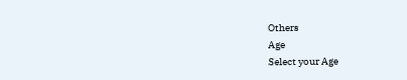Others
Age
Select your Age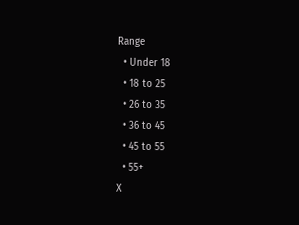Range
  • Under 18
  • 18 to 25
  • 26 to 35
  • 36 to 45
  • 45 to 55
  • 55+
X